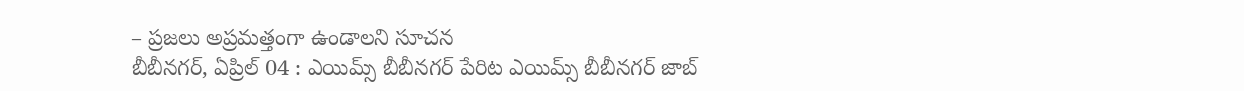– ప్రజలు అప్రమత్తంగా ఉండాలని సూచన
బీబీనగర్, ఏప్రిల్ 04 : ఎయిమ్స్ బీబీనగర్ పేరిట ఎయిమ్స్ బీబీనగర్ జాబ్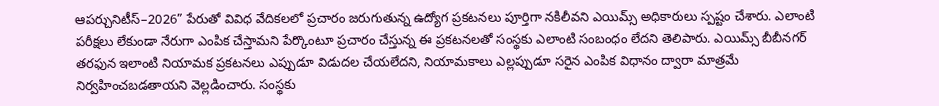ఆపర్చునిటీస్–2026” పేరుతో వివిధ వేదికలలో ప్రచారం జరుగుతున్న ఉద్యోగ ప్రకటనలు పూర్తిగా నకిలీవని ఎయిమ్స్ అధికారులు స్పష్టం చేశారు. ఎలాంటి పరీక్షలు లేకుండా నేరుగా ఎంపిక చేస్తామని పేర్కొంటూ ప్రచారం చేస్తున్న ఈ ప్రకటనలతో సంస్థకు ఎలాంటి సంబంధం లేదని తెలిపారు. ఎయిమ్స్ బీబీనగర్ తరఫున ఇలాంటి నియామక ప్రకటనలు ఎప్పుడూ విడుదల చేయలేదని, నియామకాలు ఎల్లప్పుడూ సరైన ఎంపిక విధానం ద్వారా మాత్రమే నిర్వహించబడతాయని వెల్లడించారు. సంస్థకు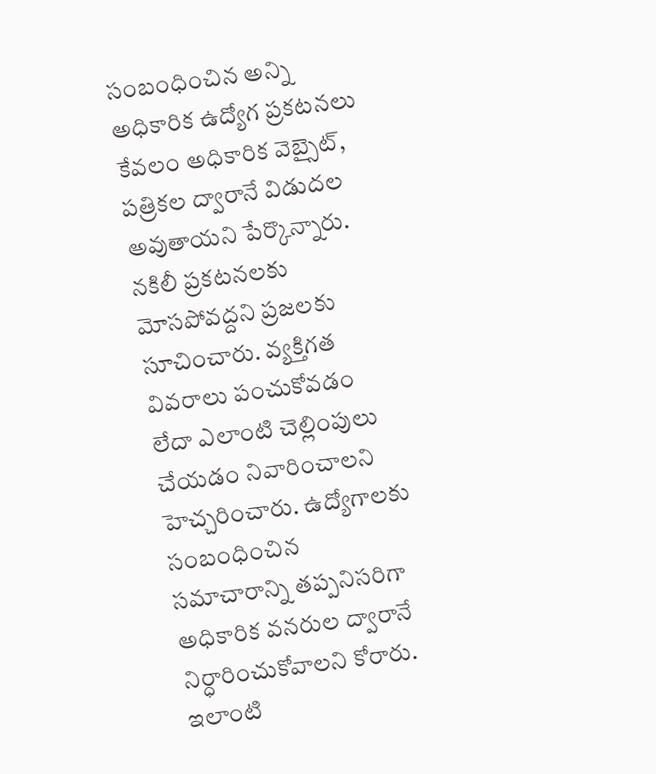సంబంధించిన అన్ని అధికారిక ఉద్యోగ ప్రకటనలు కేవలం అధికారిక వెబ్సైట్, పత్రికల ద్వారానే విడుదల అవుతాయని పేర్కొన్నారు. నకిలీ ప్రకటనలకు మోసపోవద్దని ప్రజలకు సూచించారు. వ్యక్తిగత వివరాలు పంచుకోవడం లేదా ఎలాంటి చెల్లింపులు చేయడం నివారించాలని హెచ్చరించారు. ఉద్యోగాలకు సంబంధించిన సమాచారాన్ని తప్పనిసరిగా అధికారిక వనరుల ద్వారానే నిర్ధారించుకోవాలని కోరారు. ఇలాంటి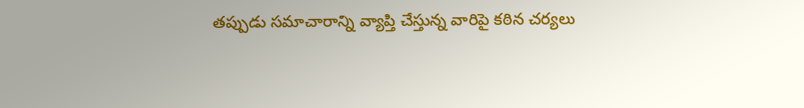తప్పుడు సమాచారాన్ని వ్యాప్తి చేస్తున్న వారిపై కఠిన చర్యలు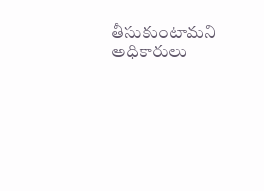తీసుకుంటామని అధికారులు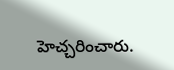హెచ్చరించారు.